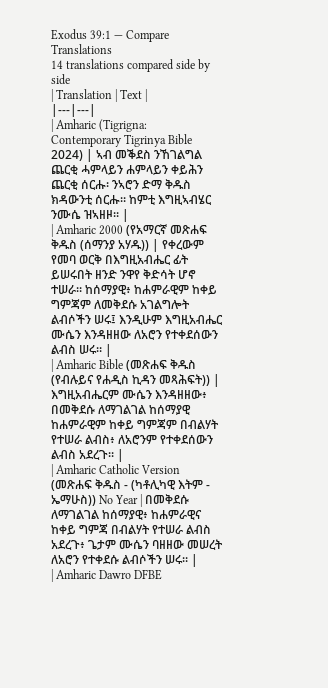Exodus 39:1 — Compare Translations
14 translations compared side by side
| Translation | Text |
|---|---|
| Amharic (Tigrigna: Contemporary Tigrinya Bible 2024) | ኣብ መቕደስ ንኸገልግል ጨርቂ ሓምላይን ሐምላይን ቀይሕን ጨርቂ ሰርሑ፡ ንኣሮን ድማ ቅዱስ ክዳውንቲ ሰርሑ። ከምቲ እግዚኣብሄር ንሙሴ ዝኣዘዞ። |
| Amharic 2000 (የአማርኛ መጽሐፍ ቅዱስ (ሰማንያ አሃዱ)) | የቀረውም የመባ ወርቅ በእግዚአብሔር ፊት ይሠሩበት ዘንድ ንዋየ ቅድሳት ሆኖ ተሠራ። ከሰማያዊ፥ ከሐምራዊም ከቀይ ግምጃም ለመቅደሱ አገልግሎት ልብሶችን ሠሩ፤ እንዲሁም እግዚአብሔር ሙሴን እንዳዘዘው ለአሮን የተቀደሰውን ልብስ ሠሩ። |
| Amharic Bible (መጽሐፍ ቅዱስ (የብሉይና የሐዲስ ኪዳን መጻሕፍት)) | እግዚአብሔርም ሙሴን እንዳዘዘው፥ በመቅደሱ ለማገልገል ከሰማያዊ ከሐምራዊም ከቀይ ግምጃም በብልሃት የተሠራ ልብስ፥ ለአሮንም የተቀደሰውን ልብስ አደረጉ። |
| Amharic Catholic Version (መጽሐፍ ቅዱስ - (ካቶሊካዊ እትም - ኤማሁስ)) No Year | በመቅደሱ ለማገልገል ከሰማያዊ፥ ከሐምራዊና ከቀይ ግምጃ በብልሃት የተሠራ ልብስ አደረጉ፥ ጌታም ሙሴን ባዘዘው መሠረት ለአሮን የተቀደሱ ልብሶችን ሠሩ። |
| Amharic Dawro DFBE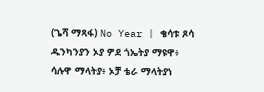(ጌሻ ማጻፋ) No Year | ቄሳቱ ጾሳ ዱንካንያን ኦያ ዎደ ጎኤትያ ማዩዋ፥ ሳሉዋ ማላትያ፥ ኦቻ ቴራ ማላትያነ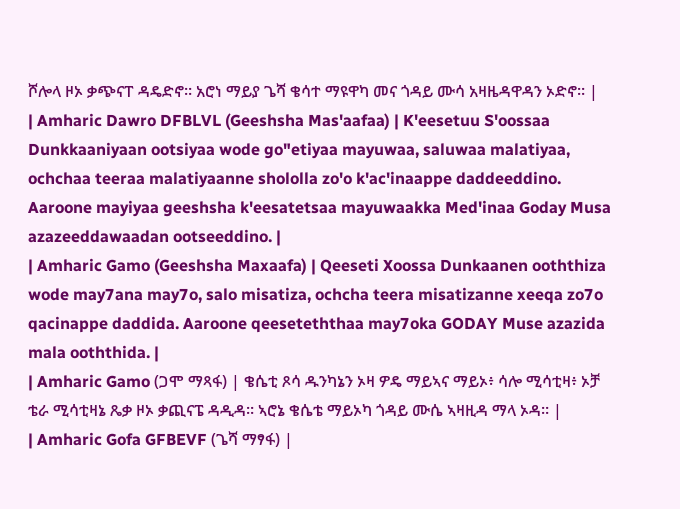ሾሎላ ዞኦ ቃጭናፐ ዳዴድኖ። አሮነ ማይያ ጌሻ ቄሳተ ማዩዋካ መና ጎዳይ ሙሳ አዛዜዳዋዳን ኦድኖ። |
| Amharic Dawro DFBLVL (Geeshsha Mas'aafaa) | K'eesetuu S'oossaa Dunkkaaniyaan ootsiyaa wode go"etiyaa mayuwaa, saluwaa malatiyaa, ochchaa teeraa malatiyaanne shololla zo'o k'ac'inaappe daddeeddino. Aaroone mayiyaa geeshsha k'eesatetsaa mayuwaakka Med'inaa Goday Musa azazeeddawaadan ootseeddino. |
| Amharic Gamo (Geeshsha Maxaafa) | Qeeseti Xoossa Dunkaanen ooththiza wode may7ana may7o, salo misatiza, ochcha teera misatizanne xeeqa zo7o qacinappe daddida. Aaroone qeeseteththaa may7oka GODAY Muse azazida mala ooththida. |
| Amharic Gamo (ጋሞ ማጻፋ) | ቄሴቲ ጾሳ ዱንካኔን ኦዛ ዎዴ ማይኣና ማይኦ፥ ሳሎ ሚሳቲዛ፥ ኦቻ ቴራ ሚሳቲዛኔ ጼቃ ዞኦ ቃጪናፔ ዳዲዳ። ኣሮኔ ቄሴቴ ማይኦካ ጎዳይ ሙሴ ኣዛዚዳ ማላ ኦዳ። |
| Amharic Gofa GFBEVF (ጌሻ ማፃፋ) |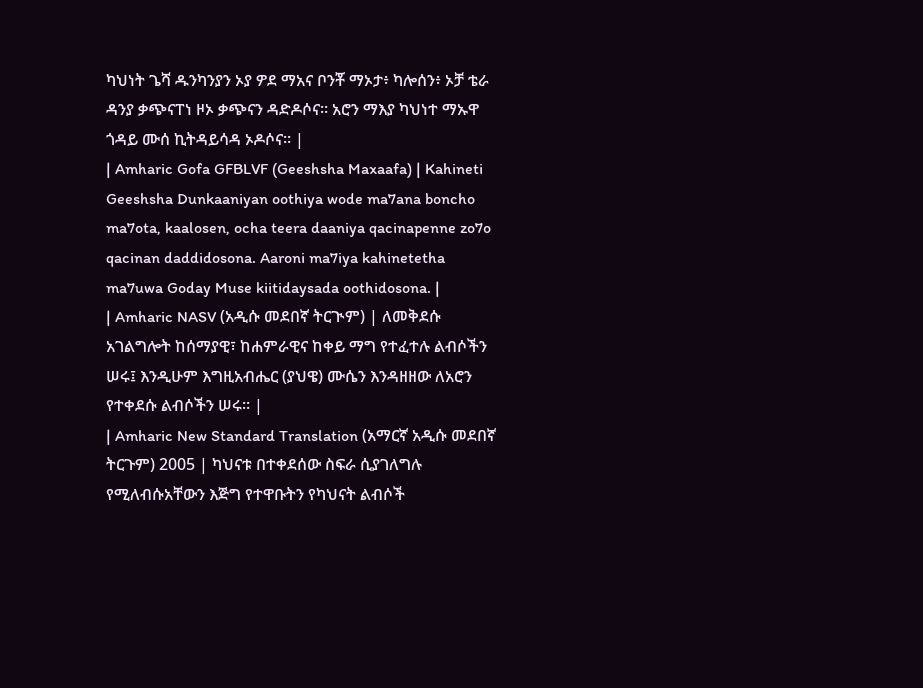ካህነት ጌሻ ዱንካንያን ኦያ ዎደ ማአና ቦንቾ ማኦታ፥ ካሎሰን፥ ኦቻ ቴራ ዳንያ ቃጭናፐነ ዞኦ ቃጭናን ዳድዶሶና። አሮን ማእያ ካህነተ ማኡዋ ጎዳይ ሙሰ ኪትዳይሳዳ ኦዶሶና። |
| Amharic Gofa GFBLVF (Geeshsha Maxaafa) | Kahineti Geeshsha Dunkaaniyan oothiya wode ma7ana boncho ma7ota, kaalosen, ocha teera daaniya qacinapenne zo7o qacinan daddidosona. Aaroni ma7iya kahinetetha ma7uwa Goday Muse kiitidaysada oothidosona. |
| Amharic NASV (አዲሱ መደበኛ ትርጒም) | ለመቅደሱ አገልግሎት ከሰማያዊ፣ ከሐምራዊና ከቀይ ማግ የተፈተሉ ልብሶችን ሠሩ፤ እንዲሁም እግዚአብሔር (ያህዌ) ሙሴን እንዳዘዘው ለአሮን የተቀደሱ ልብሶችን ሠሩ። |
| Amharic New Standard Translation (አማርኛ አዲሱ መደበኛ ትርጉም) 2005 | ካህናቱ በተቀደሰው ስፍራ ሲያገለግሉ የሚለብሱአቸውን እጅግ የተዋቡትን የካህናት ልብሶች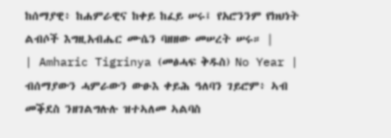ከሰማያዊ፥ ከሐምራዊና ከቀይ ከፈይ ሠሩ፤ የአሮንንም የክህነት ልብሶች እግዚአብሔር ሙሴን ባዘዘው መሠረት ሠሩ። |
| Amharic Tigrinya (መፅሓፍ ቅዱስ) No Year | ብሰማያውን ሓምራውን ውፁእ ቀይሕ ዓለባን ገይሮም፥ ኣብ መቕደስ ንዘገልግሉሉ ዝተኣለመ ኣልባስ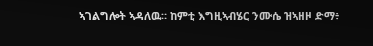ኣገልግሎት ኣዳለዉ። ከምቲ እግዚኣብሄር ንሙሴ ዝኣዘዞ ድማ፥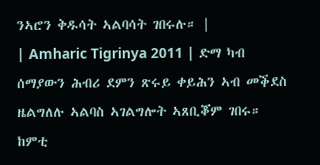ንኣሮን ቅዱሳት ኣልባሳት ገበሩሉ። |
| Amharic Tigrinya 2011 | ድማ ካብ ሰማያውን ሕብሪ ደምን ጽሩይ ቀይሕን ኣብ መቕደስ ዜልግለሉ ኣልባስ ኣገልግሎት ኣጸቢቖም ገበሩ። ከምቲ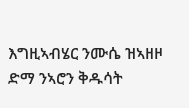እግዚኣብሄር ንሙሴ ዝኣዘዞ ድማ ንኣሮን ቅዱሳት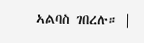ኣልባስ ገበረሉ። |